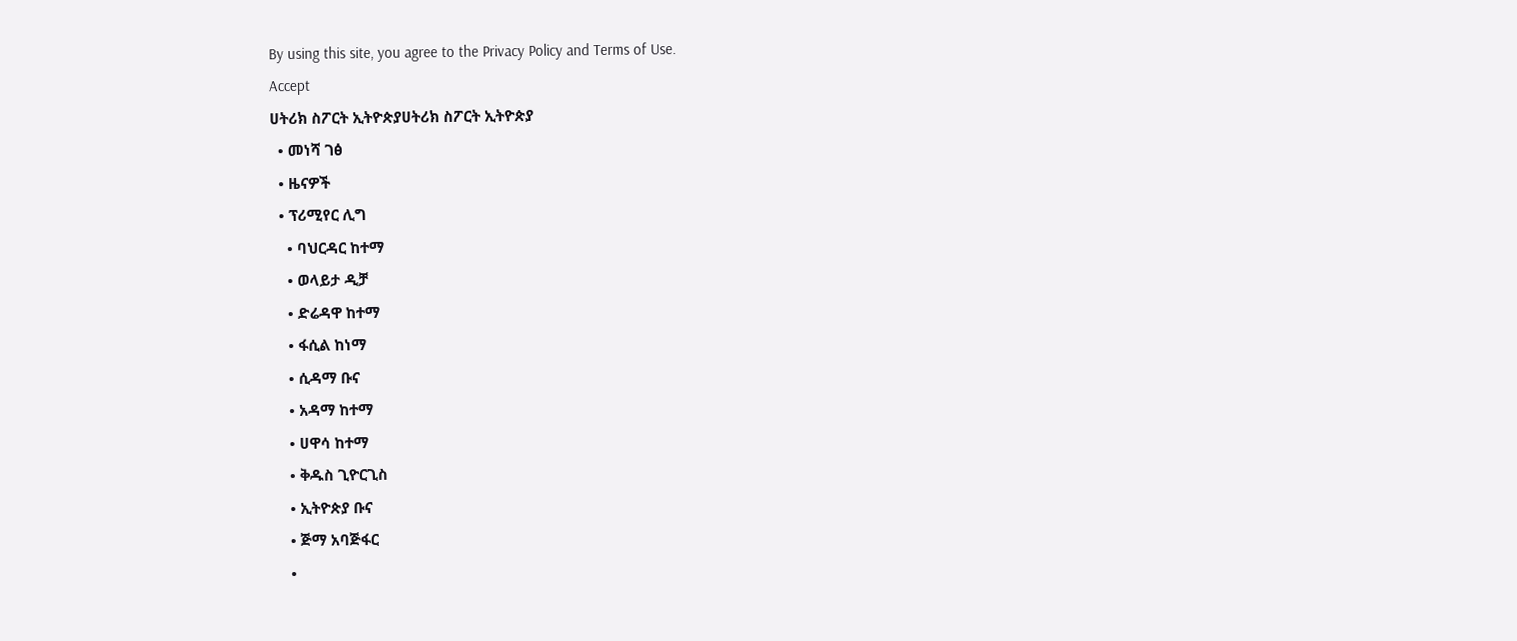By using this site, you agree to the Privacy Policy and Terms of Use.
Accept
ሀትሪክ ስፖርት ኢትዮጵያሀትሪክ ስፖርት ኢትዮጵያ
  • መነሻ ገፅ
  • ዜናዎች
  • ፕሪሚየር ሊግ
    • ባህርዳር ከተማ
    • ወላይታ ዲቻ
    • ድሬዳዋ ከተማ
    • ፋሲል ከነማ
    • ሲዳማ ቡና
    • አዳማ ከተማ
    • ሀዋሳ ከተማ
    • ቅዱስ ጊዮርጊስ
    • ኢትዮጵያ ቡና
    • ጅማ አባጅፋር
    •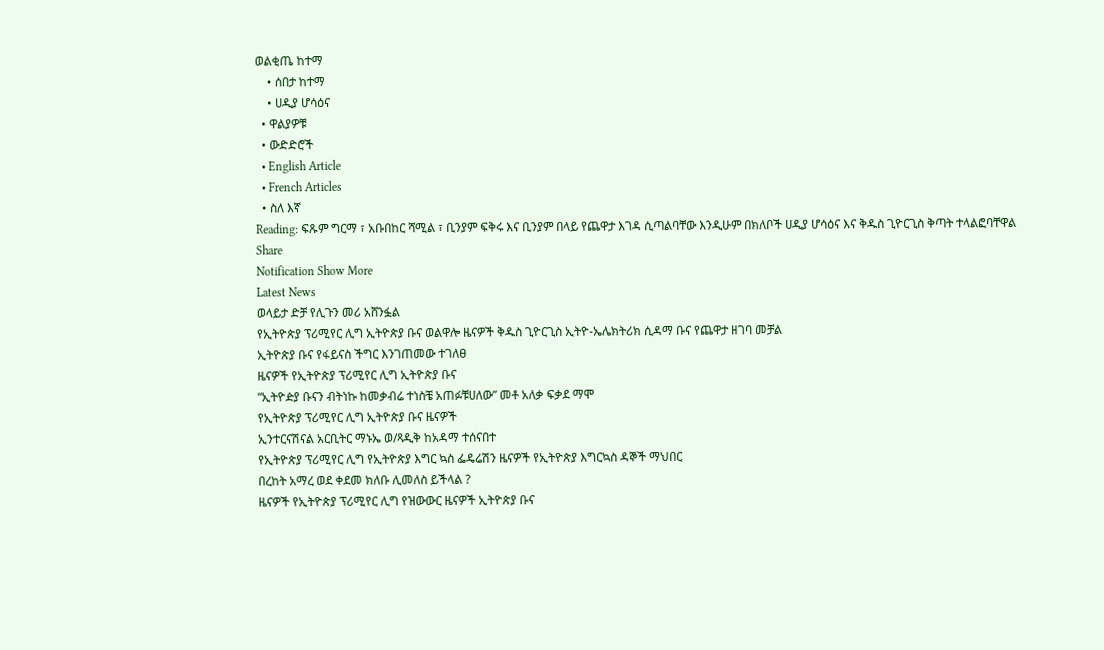ወልቂጤ ከተማ
    • ሰበታ ከተማ
    • ሀዲያ ሆሳዕና
  • ዋልያዎቹ
  • ውድድሮች
  • English Article
  • French Articles
  • ስለ እኛ
Reading: ፍጹም ግርማ ፣ አቡበከር ሻሚል ፣ ቢንያም ፍቅሩ እና ቢንያም በላይ የጨዋታ እገዳ ሲጣልባቸው እንዲሁም በክለቦች ሀዲያ ሆሳዕና እና ቅዱስ ጊዮርጊስ ቅጣት ተላልፎባቸዋል
Share
Notification Show More
Latest News
ወላይታ ድቻ የሊጉን መሪ አሸንፏል
የኢትዮጵያ ፕሪሚየር ሊግ ኢትዮጵያ ቡና ወልዋሎ ዜናዎች ቅዱስ ጊዮርጊስ ኢትዮ-ኤሌክትሪክ ሲዳማ ቡና የጨዋታ ዘገባ መቻል
ኢትዮጵያ ቡና የፋይናስ ችግር እንገጠመው ተገለፀ
ዜናዎች የኢትዮጵያ ፕሪሚየር ሊግ ኢትዮጵያ ቡና
“ኢትዮዽያ ቡናን ብትነኩ ከመቃብሬ ተነስቼ አጠፉቹሀለው” መቶ አለቃ ፍቃደ ማሞ
የኢትዮጵያ ፕሪሚየር ሊግ ኢትዮጵያ ቡና ዜናዎች
ኢንተርናሽናል አርቢትር ማኑኤ ወ/ጻዲቅ ከአዳማ ተሰናበተ
የኢትዮጵያ ፕሪሚየር ሊግ የኢትዮጵያ እግር ኳስ ፌዴሬሽን ዜናዎች የኢትዮጵያ እግርኳስ ዳኞች ማህበር
በረከት አማረ ወደ ቀደመ ክለቡ ሊመለስ ይችላል ?
ዜናዎች የኢትዮጵያ ፕሪሚየር ሊግ የዝውውር ዜናዎች ኢትዮጵያ ቡና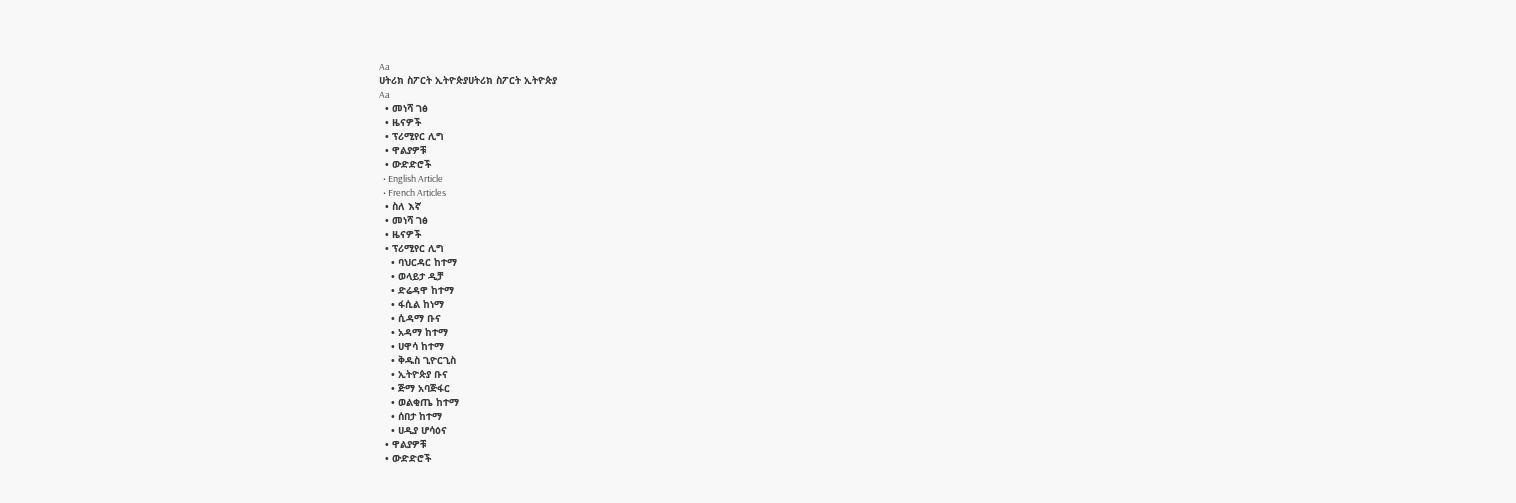Aa
ሀትሪክ ስፖርት ኢትዮጵያሀትሪክ ስፖርት ኢትዮጵያ
Aa
  • መነሻ ገፅ
  • ዜናዎች
  • ፕሪሚየር ሊግ
  • ዋልያዎቹ
  • ውድድሮች
  • English Article
  • French Articles
  • ስለ እኛ
  • መነሻ ገፅ
  • ዜናዎች
  • ፕሪሚየር ሊግ
    • ባህርዳር ከተማ
    • ወላይታ ዲቻ
    • ድሬዳዋ ከተማ
    • ፋሲል ከነማ
    • ሲዳማ ቡና
    • አዳማ ከተማ
    • ሀዋሳ ከተማ
    • ቅዱስ ጊዮርጊስ
    • ኢትዮጵያ ቡና
    • ጅማ አባጅፋር
    • ወልቂጤ ከተማ
    • ሰበታ ከተማ
    • ሀዲያ ሆሳዕና
  • ዋልያዎቹ
  • ውድድሮች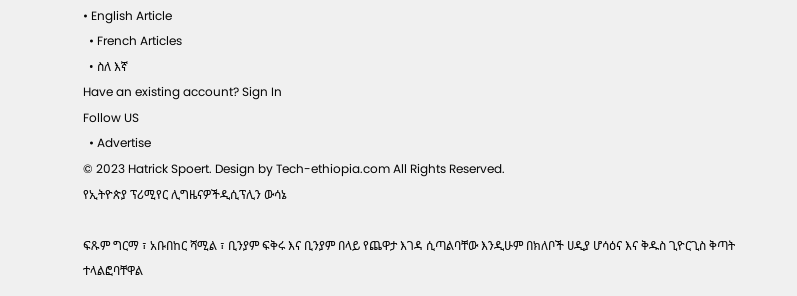• English Article
  • French Articles
  • ስለ እኛ
Have an existing account? Sign In
Follow US
  • Advertise
© 2023 Hatrick Spoert. Design by Tech-ethiopia.com All Rights Reserved.
የኢትዮጵያ ፕሪሚየር ሊግዜናዎችዲሲፕሊን ውሳኔ

ፍጹም ግርማ ፣ አቡበከር ሻሚል ፣ ቢንያም ፍቅሩ እና ቢንያም በላይ የጨዋታ እገዳ ሲጣልባቸው እንዲሁም በክለቦች ሀዲያ ሆሳዕና እና ቅዱስ ጊዮርጊስ ቅጣት ተላልፎባቸዋል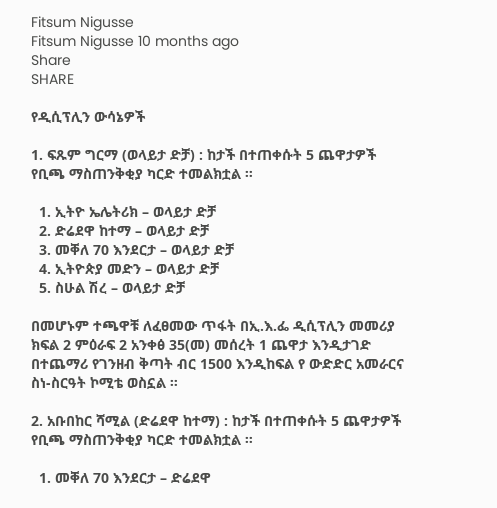Fitsum Nigusse
Fitsum Nigusse 10 months ago
Share
SHARE

የዲሲፕሊን ውሳኔዎች

1. ፍጹም ግርማ (ወላይታ ድቻ) : ከታች በተጠቀሱት 5 ጨዋታዎች የቢጫ ማስጠንቅቂያ ካርድ ተመልክቷል ።

  1. ኢትዮ ኤሌትሪክ – ወላይታ ድቻ
  2. ድሬደዋ ከተማ – ወላይታ ድቻ
  3. መቐለ 70 እንደርታ – ወላይታ ድቻ
  4. ኢትዮጵያ መድን – ወላይታ ድቻ
  5. ስሁል ሽረ – ወላይታ ድቻ

በመሆኑም ተጫዋቹ ለፈፀመው ጥፋት በኢ.እ.ፌ ዲሲፕሊን መመሪያ ክፍል 2 ምዕራፍ 2 አንቀፅ 35(መ) መሰረት 1 ጨዋታ እንዲታገድ በተጨማሪ የገንዘብ ቅጣት ብር 1500 እንዲከፍል የ ውድድር አመራርና ስነ-ስርዓት ኮሚቴ ወስኗል ።

2. አቡበከር ሻሚል (ድሬደዋ ከተማ) : ከታች በተጠቀሱት 5 ጨዋታዎች የቢጫ ማስጠንቅቂያ ካርድ ተመልክቷል ።

  1. መቐለ 70 እንደርታ – ድሬደዋ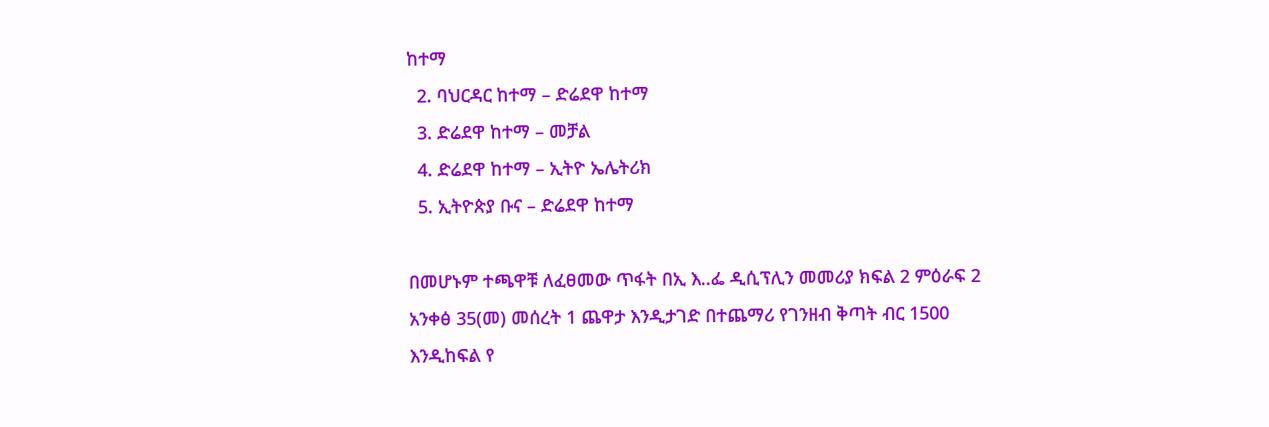ከተማ
  2. ባህርዳር ከተማ – ድሬደዋ ከተማ
  3. ድሬደዋ ከተማ – መቻል
  4. ድሬደዋ ከተማ – ኢትዮ ኤሌትሪክ
  5. ኢትዮጵያ ቡና – ድሬደዋ ከተማ

በመሆኑም ተጫዋቹ ለፈፀመው ጥፋት በኢ እ‥ፌ ዲሲፕሊን መመሪያ ክፍል 2 ምዕራፍ 2 አንቀፅ 35(መ) መሰረት 1 ጨዋታ እንዲታገድ በተጨማሪ የገንዘብ ቅጣት ብር 1500 እንዲከፍል የ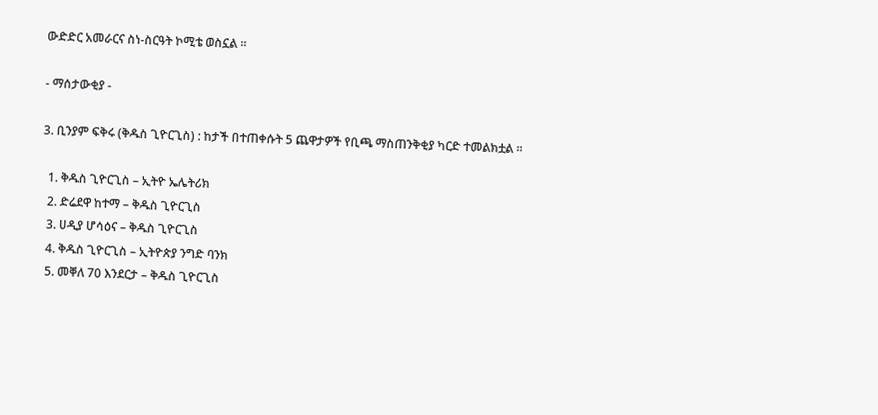ውድድር አመራርና ስነ-ስርዓት ኮሚቴ ወስኗል ።

- ማሰታውቂያ -

3. ቢንያም ፍቅሩ (ቅዱስ ጊዮርጊስ) : ከታች በተጠቀሱት 5 ጨዋታዎች የቢጫ ማስጠንቅቂያ ካርድ ተመልክቷል ።

  1. ቅዱስ ጊዮርጊስ – ኢትዮ ኤሌትሪክ
  2. ድሬደዋ ከተማ – ቅዱስ ጊዮርጊስ
  3. ሀዲያ ሆሳዕና – ቅዱስ ጊዮርጊስ
  4. ቅዱስ ጊዮርጊስ – ኢትዮጵያ ንግድ ባንክ
  5. መቐለ 70 እንደርታ – ቅዱስ ጊዮርጊስ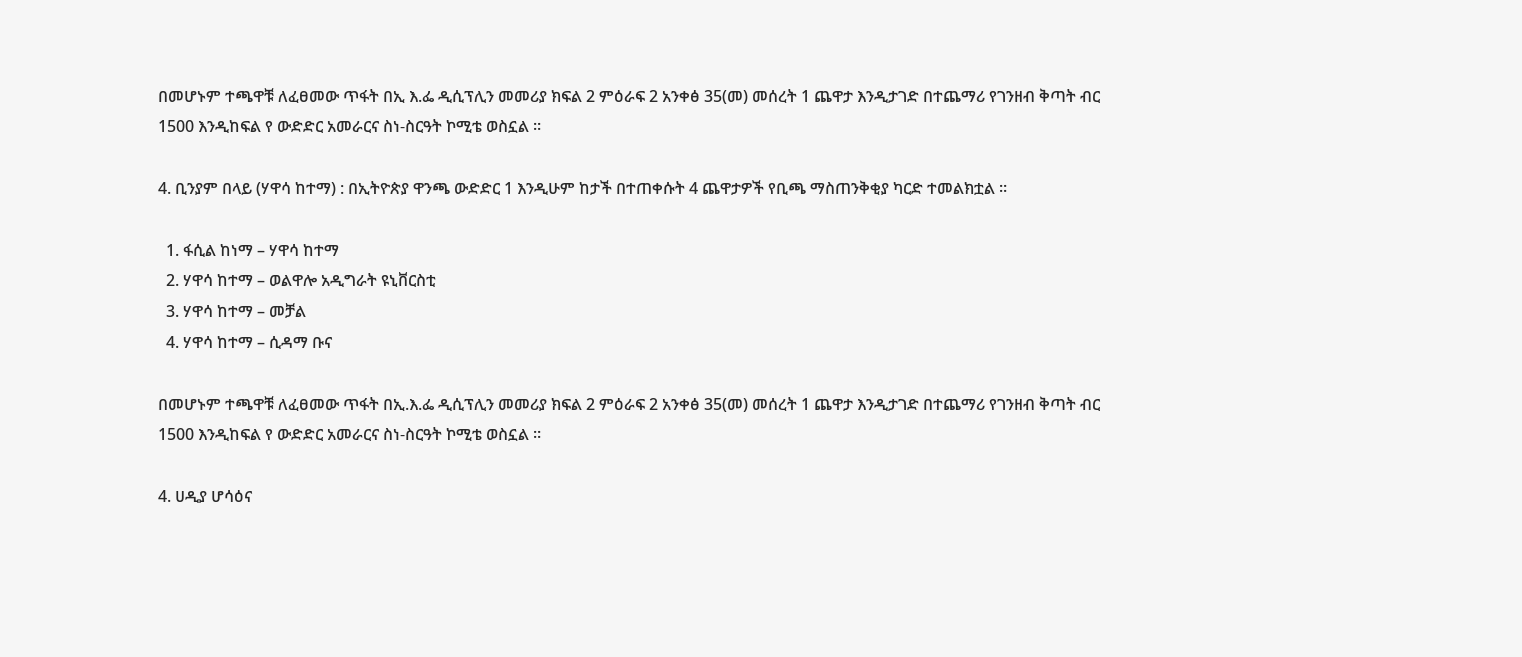በመሆኑም ተጫዋቹ ለፈፀመው ጥፋት በኢ እ.ፌ ዲሲፕሊን መመሪያ ክፍል 2 ምዕራፍ 2 አንቀፅ 35(መ) መሰረት 1 ጨዋታ እንዲታገድ በተጨማሪ የገንዘብ ቅጣት ብር 1500 እንዲከፍል የ ውድድር አመራርና ስነ-ስርዓት ኮሚቴ ወስኗል ።

4. ቢንያም በላይ (ሃዋሳ ከተማ) : በኢትዮጵያ ዋንጫ ውድድር 1 እንዲሁም ከታች በተጠቀሱት 4 ጨዋታዎች የቢጫ ማስጠንቅቂያ ካርድ ተመልክቷል ።

  1. ፋሲል ከነማ – ሃዋሳ ከተማ
  2. ሃዋሳ ከተማ – ወልዋሎ አዲግራት ዩኒቨርስቲ
  3. ሃዋሳ ከተማ – መቻል
  4. ሃዋሳ ከተማ – ሲዳማ ቡና

በመሆኑም ተጫዋቹ ለፈፀመው ጥፋት በኢ.እ.ፌ ዲሲፕሊን መመሪያ ክፍል 2 ምዕራፍ 2 አንቀፅ 35(መ) መሰረት 1 ጨዋታ እንዲታገድ በተጨማሪ የገንዘብ ቅጣት ብር 1500 እንዲከፍል የ ውድድር አመራርና ስነ-ስርዓት ኮሚቴ ወስኗል ።

4. ሀዲያ ሆሳዕና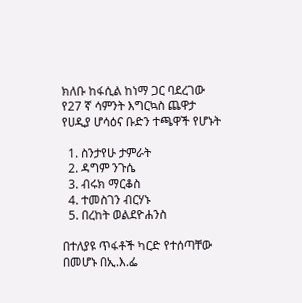ክለቡ ከፋሲል ከነማ ጋር ባደረገው የ27 ኛ ሳምንት እግርኳስ ጨዋታ የሀዲያ ሆሳዕና ቡድን ተጫዋች የሆኑት

  1. ስንታየሁ ታምራት
  2. ዳግም ንጉሴ
  3. ብሩክ ማርቆስ
  4. ተመስገን ብርሃኑ
  5. በረከት ወልደዮሐንስ

በተለያዩ ጥፋቶች ካርድ የተሰጣቸው በመሆኑ በኢ.እ.ፌ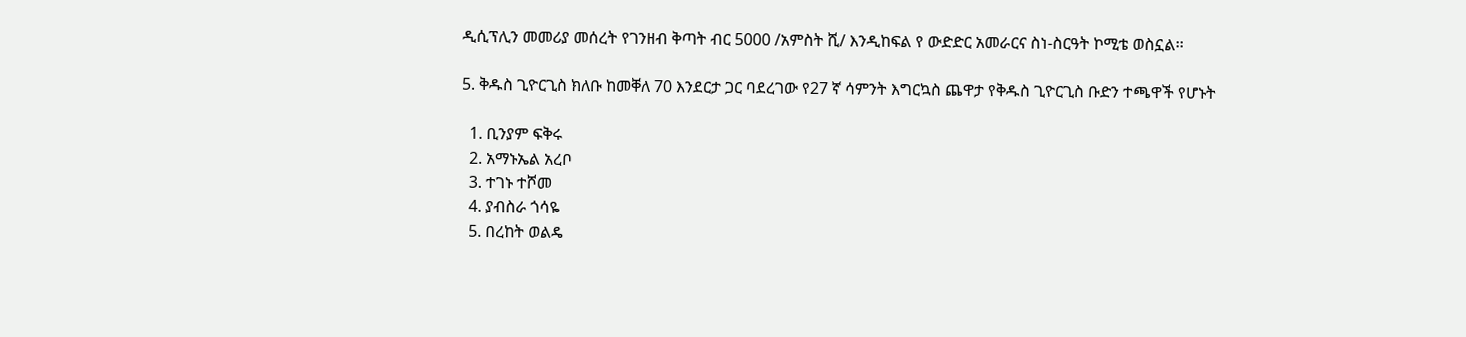ዲሲፕሊን መመሪያ መሰረት የገንዘብ ቅጣት ብር 5000 /አምስት ሺ/ እንዲከፍል የ ውድድር አመራርና ስነ-ስርዓት ኮሚቴ ወስኗል፡፡

5. ቅዱስ ጊዮርጊስ ክለቡ ከመቐለ 70 እንደርታ ጋር ባደረገው የ27 ኛ ሳምንት እግርኳስ ጨዋታ የቅዱስ ጊዮርጊስ ቡድን ተጫዋች የሆኑት

  1. ቢንያም ፍቅሩ
  2. አማኑኤል አረቦ
  3. ተገኑ ተሾመ
  4. ያብስራ ጎሳዬ
  5. በረከት ወልዴ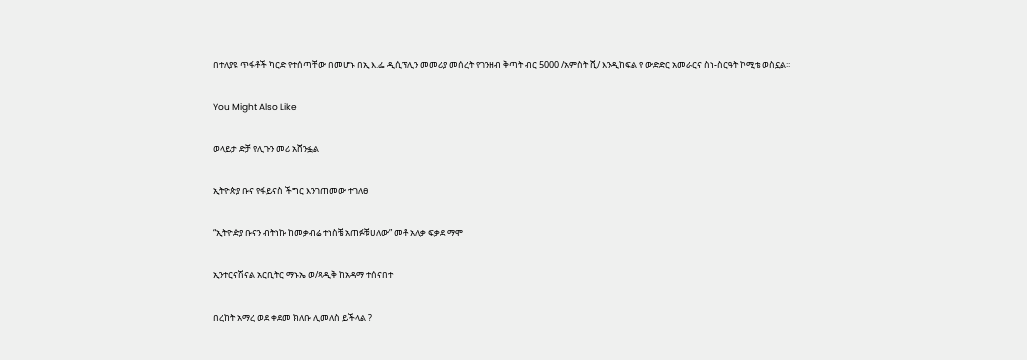በተለያዩ ጥፋቶች ካርድ የተሰጣቸው በመሆኑ በኢ እ.ፌ ዲሲፕሊን መመሪያ መሰረት የገንዘብ ቅጣት ብር 5000 /አምስት ሺ/ እንዲከፍል የ ውድድር አመራርና ስነ-ስርዓት ኮሚቴ ወስኗል፡፡

You Might Also Like

ወላይታ ድቻ የሊጉን መሪ አሸንፏል

ኢትዮጵያ ቡና የፋይናስ ችግር እንገጠመው ተገለፀ

“ኢትዮዽያ ቡናን ብትነኩ ከመቃብሬ ተነስቼ አጠፉቹሀለው” መቶ አለቃ ፍቃደ ማሞ

ኢንተርናሽናል አርቢትር ማኑኤ ወ/ጻዲቅ ከአዳማ ተሰናበተ

በረከት አማረ ወደ ቀደመ ክለቡ ሊመለስ ይችላል ?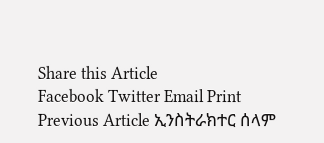Share this Article
Facebook Twitter Email Print
Previous Article ኢንስትራክተር ሰላም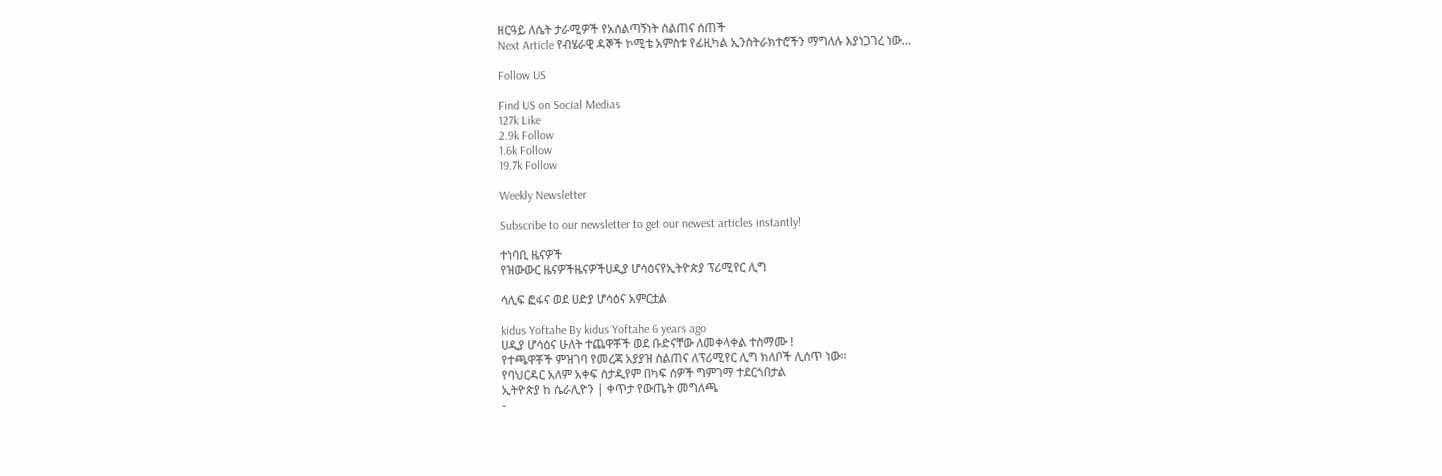ዘርዓይ ለሴት ታራሚዎች የአሰልጣኝነት ስልጠና ሰጠች
Next Article የብሄራዊ ዳኞች ኮሚቴ አምስቱ የፊዚካል ኢንስትራክተሮችን ማግለሉ እያነጋገረ ነው…

Follow US

Find US on Social Medias
127k Like
2.9k Follow
1.6k Follow
19.7k Follow

Weekly Newsletter

Subscribe to our newsletter to get our newest articles instantly!

ተነባቢ ዜናዎች
የዝውውር ዜናዎችዜናዎችሀዲያ ሆሳዕናየኢትዮጵያ ፕሪሚየር ሊግ

ሳሊፍ ፎፋና ወደ ሀድያ ሆሳዕና አምርቷል

kidus Yoftahe By kidus Yoftahe 6 years ago
ሀዲያ ሆሳዕና ሁለት ተጨዋቾች ወደ ቡድናቸው ለመቀላቀል ተስማሙ !
የተጫዋቾች ምዝገባ የመረጃ አያያዝ ስልጠና ለፕሪሚየር ሊግ ክለቦች ሊሰጥ ነው፡፡
የባህርዳር አለም አቀፍ ስታዲየም በካፍ ሰዎች ግምገማ ተደርጎበታል
ኢትዮጵያ ከ ሴራሊዮን | ቀጥታ የውጤት መግለጫ
-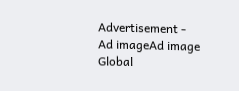Advertisement -
Ad imageAd image
Global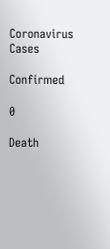Coronavirus Cases

Confirmed

0

Death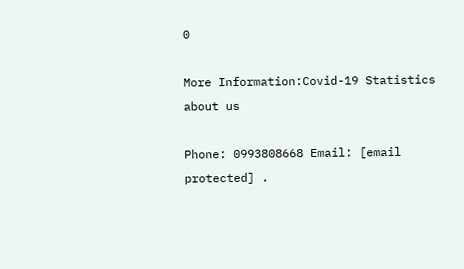0

More Information:Covid-19 Statistics
about us

Phone: 0993808668 Email: [email protected] .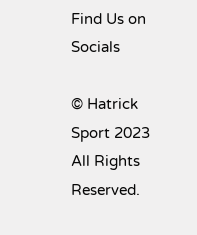Find Us on Socials

© Hatrick Sport 2023 All Rights Reserved.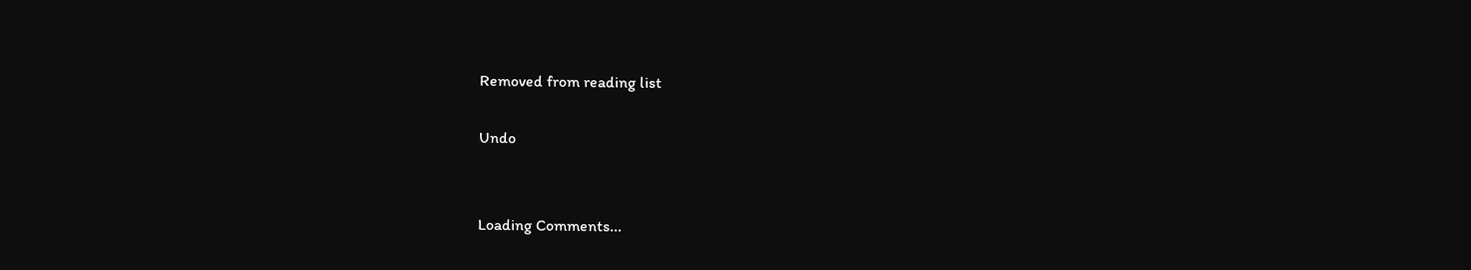Removed from reading list

Undo


Loading Comments...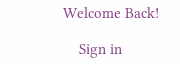Welcome Back!

    Sign in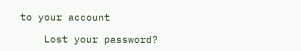to your account

    Lost your password?